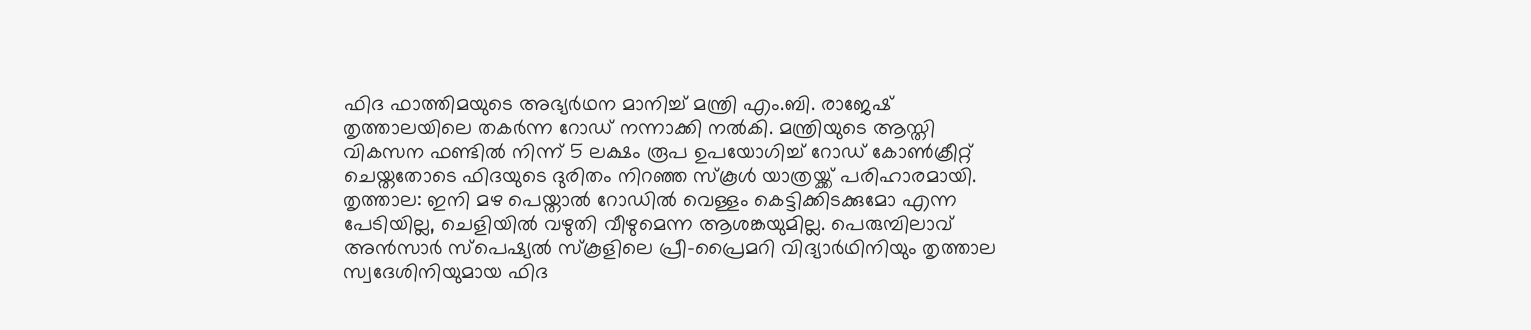ഫിദ ഫാത്തിമയുടെ അഭ്യർഥന മാനിച്ച് മന്ത്രി എം.ബി. രാജേഷ് തൃത്താലയിലെ തകർന്ന റോഡ് നന്നാക്കി നൽകി. മന്ത്രിയുടെ ആസ്തി വികസന ഫണ്ടിൽ നിന്ന് 5 ലക്ഷം രൂപ ഉപയോഗിച്ച് റോഡ് കോൺക്രീറ്റ് ചെയ്തതോടെ ഫിദയുടെ ദുരിതം നിറഞ്ഞ സ്കൂൾ യാത്രയ്ക്ക് പരിഹാരമായി.
തൃത്താല: ഇനി മഴ പെയ്താൽ റോഡിൽ വെള്ളം കെട്ടിക്കിടക്കുമോ എന്ന പേടിയില്ല, ചെളിയിൽ വഴുതി വീഴുമെന്ന ആശങ്കയുമില്ല. പെരുമ്പിലാവ് അൻസാർ സ്പെഷ്യൽ സ്കൂളിലെ പ്രീ-പ്രൈമറി വിദ്യാർഥിനിയും തൃത്താല സ്വദേശിനിയുമായ ഫിദ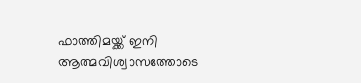ഫാത്തിമയ്ക്ക് ഇനി ആത്മവിശ്വാസത്തോടെ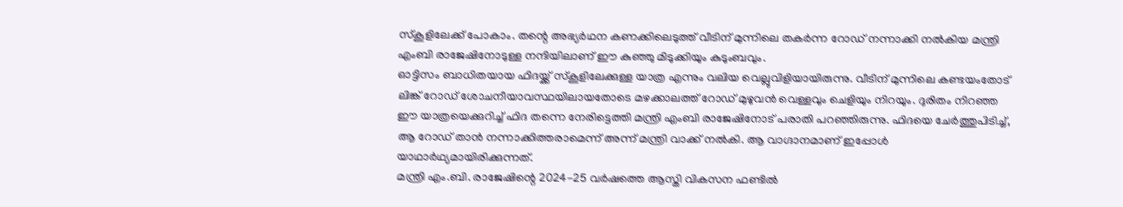സ്കൂളിലേക്ക് പോകാം. തന്റെ അഭ്യർഥന കണക്കിലെടുത്ത് വീടിന് മുന്നിലെ തകർന്ന റോഡ് നന്നാക്കി നൽകിയ മന്ത്രി എംബി രാജേഷിനോടുള്ള നന്ദിയിലാണ് ഈ കുഞ്ഞു മിടുക്കിയും കുടുംബവും.
ഓട്ടിസം ബാധിതയായ ഫിദയ്ക്ക് സ്കൂളിലേക്കുള്ള യാത്ര എന്നും വലിയ വെല്ലുവിളിയായിരുന്നു. വീടിന് മുന്നിലെ കണ്ടയംതോട് ലിങ്ക് റോഡ് ശോചനീയാവസ്ഥയിലായതോടെ മഴക്കാലത്ത് റോഡ് മുഴുവൻ വെള്ളവും ചെളിയും നിറയും. ദുരിതം നിറഞ്ഞ ഈ യാത്രയെക്കുറിച്ച് ഫിദ തന്നെ നേരിട്ടെത്തി മന്ത്രി എംബി രാജേഷിനോട് പരാതി പറഞ്ഞിരുന്നു. ഫിദയെ ചേർത്തുപിടിച്ച്, ആ റോഡ് താൻ നന്നാക്കിത്തരാമെന്ന് അന്ന് മന്ത്രി വാക്ക് നൽകി. ആ വാഗ്ദാനമാണ് ഇപ്പോൾ യാഥാർഥ്യമായിരിക്കുന്നത്.
മന്ത്രി എം.ബി. രാജേഷിന്റെ 2024-25 വർഷത്തെ ആസ്തി വികസന ഫണ്ടിൽ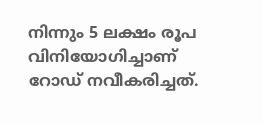നിന്നും 5 ലക്ഷം രൂപ വിനിയോഗിച്ചാണ് റോഡ് നവീകരിച്ചത്.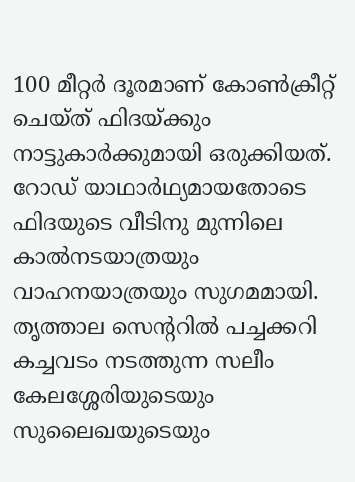100 മീറ്റർ ദൂരമാണ് കോൺക്രീറ്റ് ചെയ്ത് ഫിദയ്ക്കും നാട്ടുകാർക്കുമായി ഒരുക്കിയത്. റോഡ് യാഥാർഥ്യമായതോടെ ഫിദയുടെ വീടിനു മുന്നിലെ കാൽനടയാത്രയും വാഹനയാത്രയും സുഗമമായി.
തൃത്താല സെന്ററിൽ പച്ചക്കറി കച്ചവടം നടത്തുന്ന സലീം കേലശ്ശേരിയുടെയും സുലൈഖയുടെയും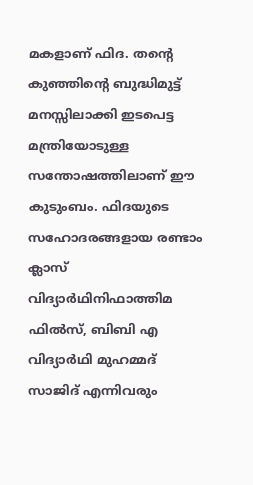മകളാണ് ഫിദ. തന്റെ കുഞ്ഞിന്റെ ബുദ്ധിമുട്ട് മനസ്സിലാക്കി ഇടപെട്ട മന്ത്രിയോടുള്ള സന്തോഷത്തിലാണ് ഈ കുടുംബം. ഫിദയുടെ സഹോദരങ്ങളായ രണ്ടാം ക്ലാസ് വിദ്യാർഥിനിഫാത്തിമ ഫിൽസ്, ബിബി എ വിദ്യാർഥി മുഹമ്മദ് സാജിദ് എന്നിവരും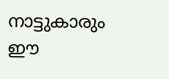നാട്ടുകാരും ഈ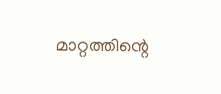മാറ്റത്തിന്റെ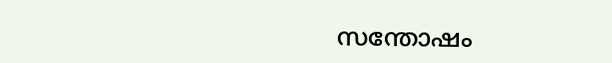സന്തോഷം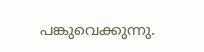പങ്കുവെക്കുന്നു.